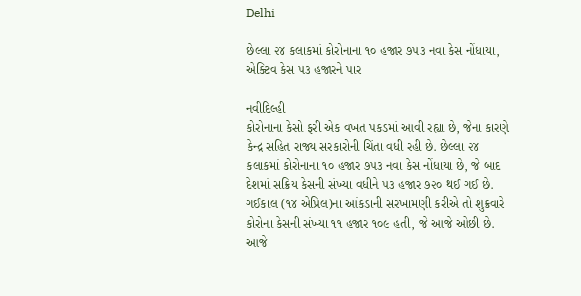Delhi

છેલ્લા ૨૪ કલાકમાં કોરોનાના ૧૦ હજાર ૭૫૩ નવા કેસ નોંધાયા, એક્ટિવ કેસ ૫૩ હજારને પાર

નવીદિલ્હી
કોરોનાના કેસો ફરી એક વખત પકડમાં આવી રહ્યા છે, જેના કારણે કેન્દ્ર સહિત રાજ્ય સરકારોની ચિંતા વધી રહી છે. છેલ્લા ૨૪ કલાકમાં કોરોનાના ૧૦ હજાર ૭૫૩ નવા કેસ નોંધાયા છે, જે બાદ દેશમાં સક્રિય કેસની સંખ્યા વધીને ૫૩ હજાર ૭૨૦ થઈ ગઈ છે. ગઈકાલ (૧૪ એપ્રિલ)ના આંકડાની સરખામણી કરીએ તો શુક્રવારે કોરોના કેસની સંખ્યા ૧૧ હજાર ૧૦૯ હતી, જે આજે ઓછી છે. આજે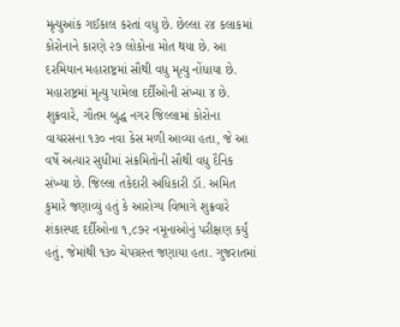મૃત્યુઆંક ગઈકાલ કરતાં વધુ છે. છેલ્લા ૨૪ કલાકમાં કોરોનાને કારણે ૨૭ લોકોના મોત થયા છે. આ દરમિયાન મહારાષ્ટ્રમાં સૌથી વધુ મૃત્યુ નોંધાયા છે. મહારાષ્ટ્રમાં મૃત્યુ પામેલા દર્દીઓની સંખ્યા ૪ છે. શુક્રવારે, ગૌતમ બુદ્ધ નગર જિલ્લામાં કોરોના વાયરસના ૧૩૦ નવા કેસ મળી આવ્યા હતા, જે આ વર્ષે અત્યાર સુધીમાં સંક્રમિતોની સૌથી વધુ દૈનિક સંખ્યા છે. જિલ્લા તકેદારી અધિકારી ડૉ. અમિત કુમારે જણાવ્યું હતું કે આરોગ્ય વિભાગે શુક્રવારે શંકાસ્પદ દર્દીઓના ૧,૮૭૨ નમૂનાઓનું પરીક્ષણ કર્યું હતું, જેમાંથી ૧૩૦ ચેપગ્રસ્ત જણાયા હતા. ગુજરાતમાં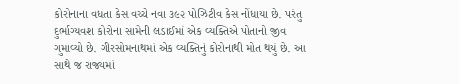કોરોનાના વધતા કેસ વચ્ચે નવા ૩૯૨ પોઝિટીવ કેસ નોંધાયા છે. પરંતુ દુર્ભાગ્યવશ કોરોના સામેની લડાઈમાં એક વ્યક્તિએ પોતાનો જીવ ગુમાવ્યો છે. ગીરસોમનાથમાં એક વ્યક્તિનું કોરોનાથી મોત થયું છે. આ સાથે જ રાજ્યમાં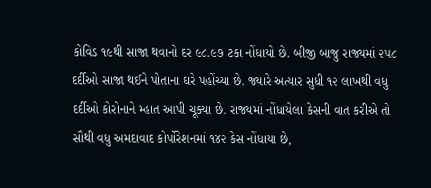કોવિડ ૧૯થી સાજા થવાનો દર ૯૮.૯૭ ટકા નોંધાયો છે. બીજી બાજુ રાજ્યમાં ૨૫૮ દર્દીઓ સાજા થઈને પોતાના ઘરે પહોંચ્યા છે. જ્યારે અત્યાર સુધી ૧૨ લાખથી વધુ દર્દીઓ કોરોનાને મ્હાત આપી ચૂક્યા છે. રાજ્યમાં નોંધાયેલા કેસની વાત કરીએ તો સૌથી વધુ અમદાવાદ કોર્પોરેશનમાં ૧૪૨ કેસ નોંધાયા છે,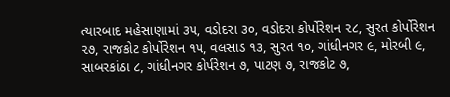ત્યારબાદ મહેસાણામાં ૩૫, વડોદરા ૩૦, વડોદરા કોર્પોરેશન ૨૮, સુરત કોર્પોરેશન ૨૭, રાજકોટ કોર્પોરેશન ૧૫, વલસાડ ૧૩, સુરત ૧૦, ગાંધીનગર ૯, મોરબી ૯, સાબરકાંઠા ૮, ગાંધીનગર કોર્પરેશન ૭, પાટણ ૭, રાજકોટ ૭,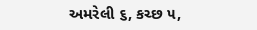અમરેલી ૬, કચ્છ ૫,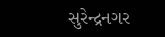સુરેન્દ્રનગર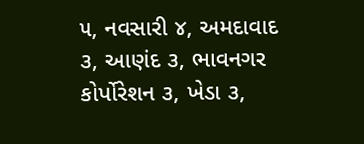૫, નવસારી ૪, અમદાવાદ ૩, આણંદ ૩, ભાવનગર કોર્પોરેશન ૩, ખેડા ૩,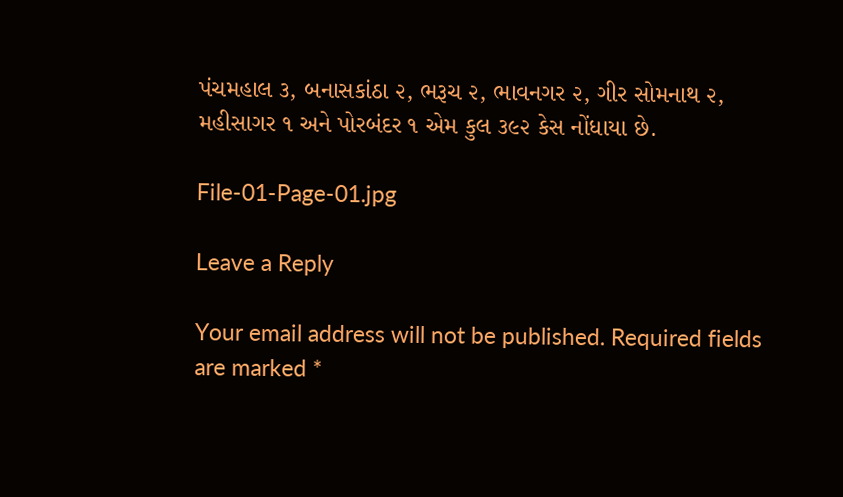પંચમહાલ ૩, બનાસકાંઠા ૨, ભરૂચ ૨, ભાવનગર ૨, ગીર સોમનાથ ૨, મહીસાગર ૧ અને પોરબંદર ૧ એમ કુલ ૩૯૨ કેસ નોંધાયા છે.

File-01-Page-01.jpg

Leave a Reply

Your email address will not be published. Required fields are marked *